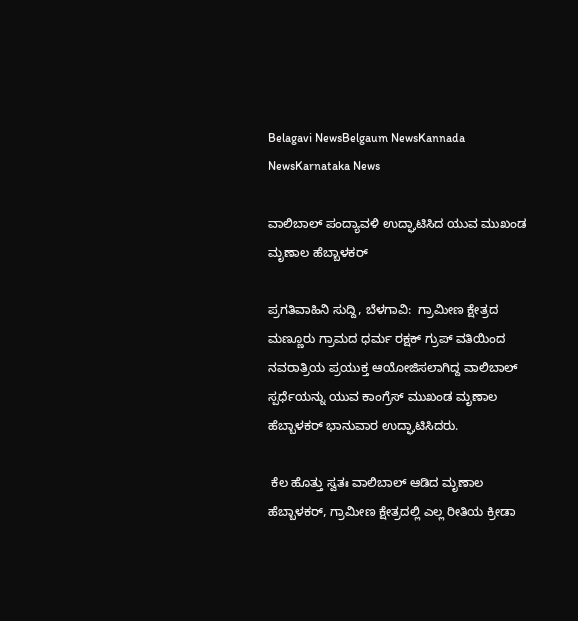Belagavi NewsBelgaum NewsKannada NewsKarnataka News

ವಾಲಿಬಾಲ್ ಪಂದ್ಯಾವಳಿ ಉದ್ಘಾಟಿಸಿದ ಯುವ ಮುಖಂಡ ಮೃಣಾಲ ಹೆಬ್ಬಾಳಕರ್

ಪ್ರಗತಿವಾಹಿನಿ ಸುದ್ದಿ, ಬೆಳಗಾವಿ:  ಗ್ರಾಮೀಣ ಕ್ಷೇತ್ರದ ಮಣ್ಣೂರು ಗ್ರಾಮದ ಧರ್ಮ ರಕ್ಷಕ್ ಗ್ರುಪ್ ವತಿಯಿಂದ ನವರಾತ್ರಿಯ ಪ್ರಯುಕ್ತ ಆಯೋಜಿಸಲಾಗಿದ್ದ ವಾಲಿಬಾಲ್ ಸ್ಪರ್ಧೆಯನ್ನು ಯುವ ಕಾಂಗ್ರೆಸ್ ಮುಖಂಡ ಮೃಣಾಲ ಹೆಬ್ಬಾಳಕರ್ ಭಾನುವಾರ ಉದ್ಘಾಟಿಸಿದರು.

 ಕೆಲ ಹೊತ್ತು ಸ್ವತಃ ವಾಲಿಬಾಲ್ ಆಡಿದ ಮೃಣಾಲ ಹೆಬ್ಬಾಳಕರ್, ಗ್ರಾಮೀಣ ಕ್ಷೇತ್ರದಲ್ಲಿ ಎಲ್ಲ ರೀತಿಯ ಕ್ರೀಡಾ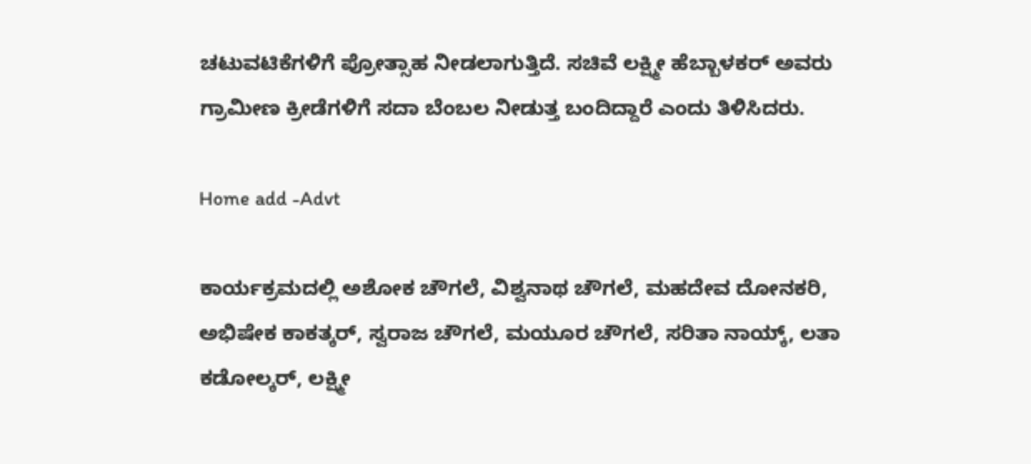ಚಟುವಟಿಕೆಗಳಿಗೆ ಪ್ರೋತ್ಸಾಹ ನೀಡಲಾಗುತ್ತಿದೆ. ಸಚಿವೆ ಲಕ್ಷ್ಮೀ ಹೆಬ್ಬಾಳಕರ್ ಅವರು ಗ್ರಾಮೀಣ ಕ್ರೀಡೆಗಳಿಗೆ ಸದಾ ಬೆಂಬಲ ನೀಡುತ್ತ ಬಂದಿದ್ದಾರೆ ಎಂದು ತಿಳಿಸಿದರು.

Home add -Advt

ಕಾರ್ಯಕ್ರಮದಲ್ಲಿ ಅಶೋಕ ಚೌಗಲೆ, ವಿಶ್ವನಾಥ ಚೌಗಲೆ, ಮಹದೇವ ದೋನಕರಿ, ಅಭಿಷೇಕ ಕಾಕತ್ಕರ್, ಸ್ವರಾಜ ಚೌಗಲೆ, ಮಯೂರ ಚೌಗಲೆ, ಸರಿತಾ ನಾಯ್ಕ್, ಲತಾ ಕಡೋಲ್ಕರ್, ಲಕ್ಷ್ಮೀ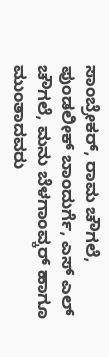ಸಾಂಬ್ರೇಕರ್, ರಾಮ ಚೌಗಲೆ, ಪುಂಡಲೀಕ್ ಬಾಂದುರ್ಗೆ, ಎಸ್ ಎಲ್ ಚೌಗಲೆ, ಮನು ಬೆಳಗಾಂವ್ಕರ್ ಹಾಗೂ ಮುಂತಾದವರು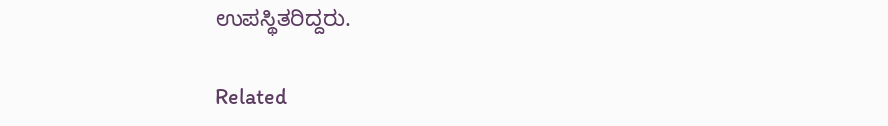ಉಪಸ್ಥಿತರಿದ್ದರು.

Related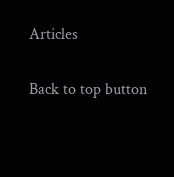Articles

Back to top button